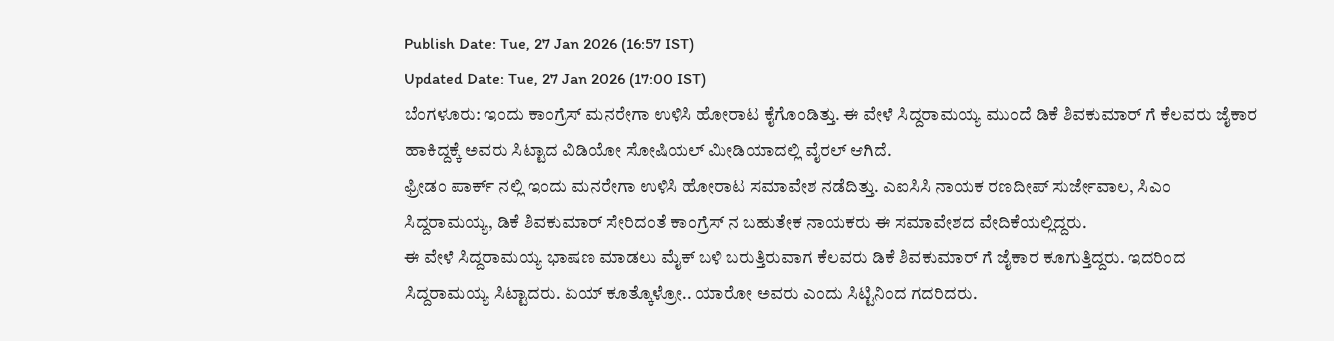Publish Date: Tue, 27 Jan 2026 (16:57 IST)
Updated Date: Tue, 27 Jan 2026 (17:00 IST)
ಬೆಂಗಳೂರು: ಇಂದು ಕಾಂಗ್ರೆಸ್ ಮನರೇಗಾ ಉಳಿಸಿ ಹೋರಾಟ ಕೈಗೊಂಡಿತ್ತು. ಈ ವೇಳೆ ಸಿದ್ದರಾಮಯ್ಯ ಮುಂದೆ ಡಿಕೆ ಶಿವಕುಮಾರ್ ಗೆ ಕೆಲವರು ಜೈಕಾರ ಹಾಕಿದ್ದಕ್ಕೆ ಅವರು ಸಿಟ್ಟಾದ ವಿಡಿಯೋ ಸೋಷಿಯಲ್ ಮೀಡಿಯಾದಲ್ಲಿ ವೈರಲ್ ಆಗಿದೆ.
ಫ್ರೀಡಂ ಪಾರ್ಕ್ ನಲ್ಲಿ ಇಂದು ಮನರೇಗಾ ಉಳಿಸಿ ಹೋರಾಟ ಸಮಾವೇಶ ನಡೆದಿತ್ತು. ಎಐಸಿಸಿ ನಾಯಕ ರಣದೀಪ್ ಸುರ್ಜೇವಾಲ, ಸಿಎಂ ಸಿದ್ದರಾಮಯ್ಯ, ಡಿಕೆ ಶಿವಕುಮಾರ್ ಸೇರಿದಂತೆ ಕಾಂಗ್ರೆಸ್ ನ ಬಹುತೇಕ ನಾಯಕರು ಈ ಸಮಾವೇಶದ ವೇದಿಕೆಯಲ್ಲಿದ್ದರು.
ಈ ವೇಳೆ ಸಿದ್ದರಾಮಯ್ಯ ಭಾಷಣ ಮಾಡಲು ಮೈಕ್ ಬಳಿ ಬರುತ್ತಿರುವಾಗ ಕೆಲವರು ಡಿಕೆ ಶಿವಕುಮಾರ್ ಗೆ ಜೈಕಾರ ಕೂಗುತ್ತಿದ್ದರು. ಇದರಿಂದ ಸಿದ್ದರಾಮಯ್ಯ ಸಿಟ್ಟಾದರು. ಏಯ್ ಕೂತ್ಕೊಳ್ರೋ.. ಯಾರೋ ಅವರು ಎಂದು ಸಿಟ್ಟಿನಿಂದ ಗದರಿದರು.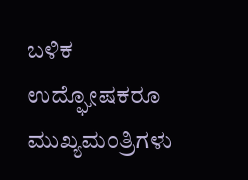ಬಳಿಕ ಉದ್ಘೋಷಕರೂ ಮುಖ್ಯಮಂತ್ರಿಗಳು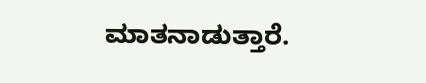ಮಾತನಾಡುತ್ತಾರೆ.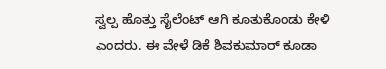ಸ್ವಲ್ಪ ಹೊತ್ತು ಸೈಲೆಂಟ್ ಆಗಿ ಕೂತುಕೊಂಡು ಕೇಳಿ ಎಂದರು. ಈ ವೇಳೆ ಡಿಕೆ ಶಿವಕುಮಾರ್ ಕೂಡಾ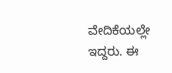ವೇದಿಕೆಯಲ್ಲೇ ಇದ್ದರು. ಈ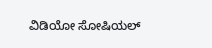ವಿಡಿಯೋ ಸೋಷಿಯಲ್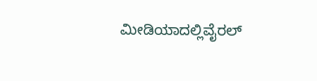ಮೀಡಿಯಾದಲ್ಲಿವೈರಲ್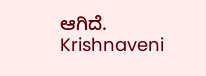ಆಗಿದೆ.
Krishnaveni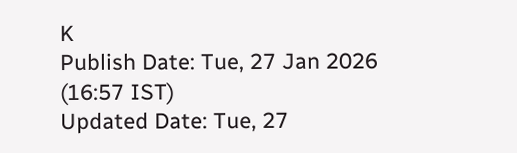K
Publish Date: Tue, 27 Jan 2026 (16:57 IST)
Updated Date: Tue, 27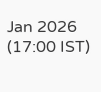Jan 2026 (17:00 IST)